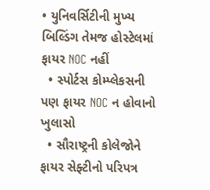• યુનિવર્સિટીની મુખ્ય બિલ્ડિંગ તેમજ હોસ્ટેલમાં ફાયર NOC નહીં
  • સ્પોર્ટસ કોમ્પ્લેકસની પણ ફાયર NOC ન હોવાનો ખુલાસો
  • સૌરાષ્ટ્રની કોલેજોને ફાયર સેફ્ટીનો પરિપત્ર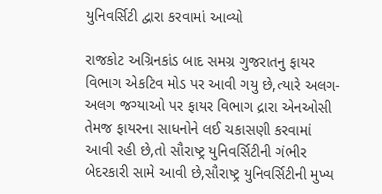યુનિવર્સિટી દ્વારા કરવામાં આવ્યો

રાજકોટ અગ્રિનકાંડ બાદ સમગ્ર ગુજરાતનુ ફાયર વિભાગ એકટિવ મોડ પર આવી ગયુ છે,ત્યારે અલગ-અલગ જગ્યાઓ પર ફાયર વિભાગ દ્રારા એનઓસી તેમજ ફાયરના સાધનોને લઈ ચકાસણી કરવામાં આવી રહી છે,તો સૌરાષ્ટ્ર યુનિવર્સિટીની ગંભીર બેદરકારી સામે આવી છે,સૌરાષ્ટ્ર યુનિવર્સિટીની મુખ્ય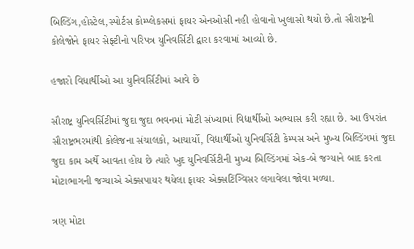બિલ્ડિંગ,હોસ્ટેલ,સ્પોર્ટસ કોમ્પ્લેકસમાં ફાયર એનઓસી નહી હોવાનો ખુલાસો થયો છે.તો સૌરાષ્ટ્રની કોલેજોને ફાયર સેફ્ટીનો પરિપત્ર યુનિવર્સિટી દ્વારા કરવામાં આવ્યો છે.

હજારો વિધાર્થીઓ આ યુનિવર્સિટીમાં આવે છે

સૌરાષ્ટ્ર યુનિવર્સિટીમાં જુદા જુદા ભવનમાં મોટી સંખ્યામાં વિદ્યાર્થીઓ અભ્યાસ કરી રહ્યા છે. આ ઉપરાંત સૌરાષ્ટ્રભરમાંથી કોલેજના સંચાલકો, આચાર્યો, વિદ્યાર્થીઓ યુનિવર્સિટી કેમ્પસ અને મુખ્ય બિલ્ડિંગમાં જુદા જુદા કામ અર્થે આવતા હોય છે ત્યારે ખુદ યુનિવર્સિટીની મુખ્ય બિલ્ડિંગમાં એક-બે જગ્યાને બાદ કરતા મોટાભાગની જગ્યાએ એક્સપાયર થયેલા ફાયર એક્સટિંગ્વિસર લગાવેલા જોવા મળ્યા.

ત્રણ મોટા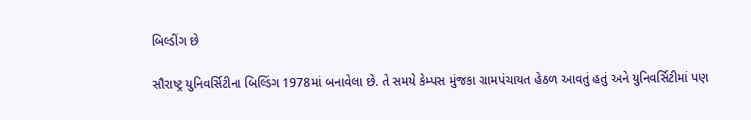બિલ્ડીંગ છે

સૌરાષ્ટ્ર યુનિવર્સિટીના બિલ્ડિંગ 1978માં બનાવેલા છે. તે સમયે કેમ્પસ મુંજકા ગ્રામપંચાયત હેઠળ આવતું હતું અને યુનિવર્સિટીમાં પણ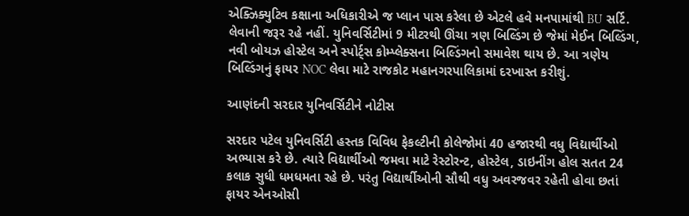એક્ઝિક્યુટિવ કક્ષાના અધિકારીએ જ પ્લાન પાસ કરેલા છે એટલે હવે મનપામાંથી BU સર્ટિ. લેવાની જરૂર રહે નહીં. યુનિવર્સિટીમાં 9 મીટરથી ઊંચા ત્રણ બિલ્ડિંગ છે જેમાં મેઈન બિલ્ડિંગ, નવી બોયઝ હોસ્ટેલ અને સ્પોર્ટ્સ કોમ્પ્લેક્સના બિલ્ડિંગનો સમાવેશ થાય છે. આ ત્રણેય બિલ્ડિંગનું ફાયર NOC લેવા માટે રાજકોટ મહાનગરપાલિકામાં દરખાસ્ત કરીશું.

આણંદની સરદાર યુનિવર્સિટીને નોટીસ

સરદાર પટેલ યુનિવર્સિટી હસ્તક વિવિધ ફેકલ્ટીની કોલેજોમાં 40 હજારથી વધુ વિદ્યાર્થીઓ અભ્યાસ કરે છે. ત્યારે વિદ્યાર્થીઓ જમવા માટે રેસ્ટોરન્ટ, હોસ્ટેલ, ડાઇનીંગ હોલ સતત 24 કલાક સુધી ધમધમતા રહે છે. પરંતુ વિદ્યાર્થીઓની સૌથી વધુ અવરજવર રહેતી હોવા છતાં ફાયર એનઓસી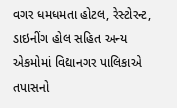વગર ધમધમતા હોટલ, રેસ્ટોરન્ટ, ડાઇનીંગ હોલ સહિત અન્ય એકમોમાં વિદ્યાનગર પાલિકાએ તપાસનો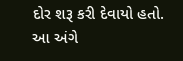દોર શરૂ કરી દેવાયો હતો. આ અંગે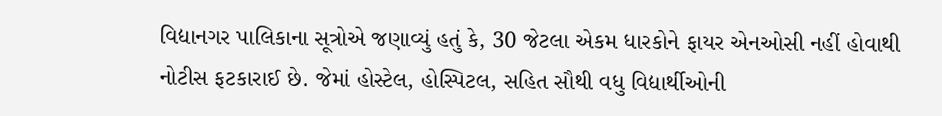વિદ્યાનગર પાલિકાના સૂત્રોએ જણાવ્યું હતું કે, 30 જેટલા એકમ ધારકોને ફાયર એનઓસી નહીં હોવાથી નોટીસ ફટકારાઈ છે. જેમાં હોસ્ટેલ, હોસ્પિટલ, સહિત સૌથી વધુ વિદ્યાર્થીઓની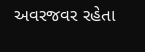અવરજવર રહેતા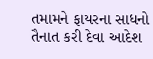તમામને ફાયરના સાધનો તૈનાત કરી દેવા આદેશ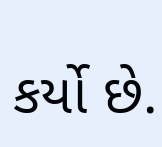કર્યો છે.